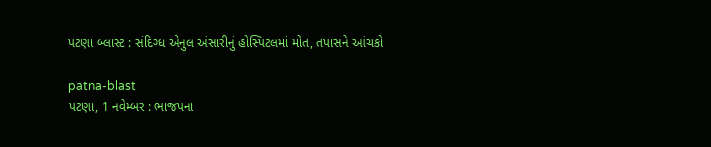પટણા બ્લાસ્ટ : સંદિગ્ધ એનુલ અંસારીનું હોસ્પિટલમાં મોત, તપાસને આંચકો

patna-blast
પટણા, 1 નવેમ્બર : ભાજપના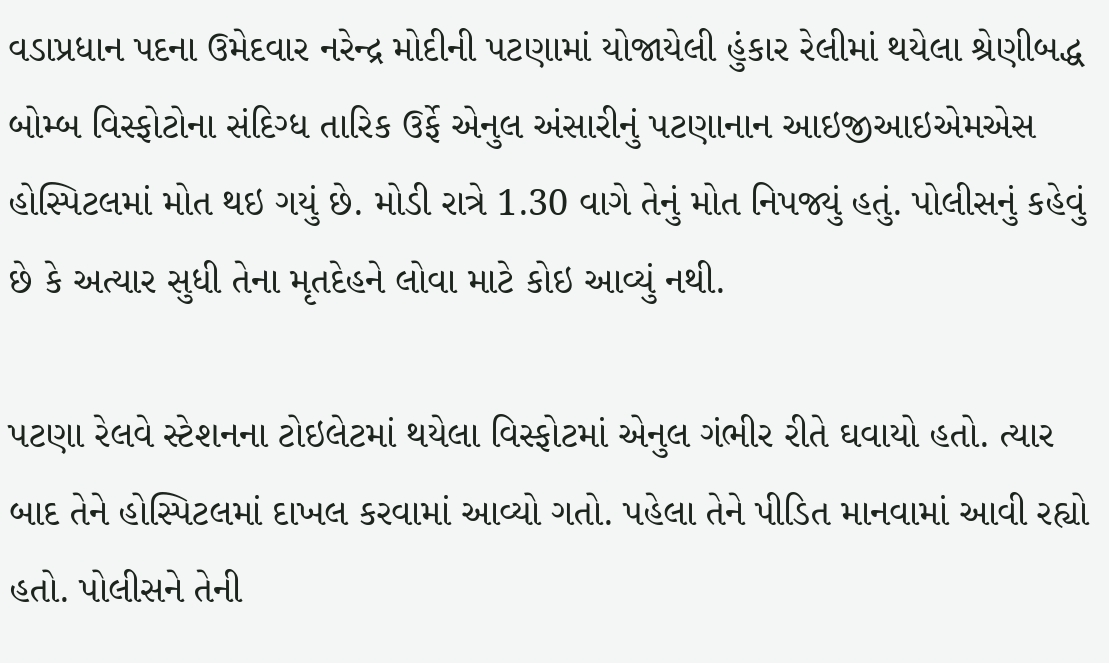વડાપ્રધાન પદના ઉમેદવાર નરેન્દ્ર મોદીની પટણામાં યોજાયેલી હુંકાર રેલીમાં થયેલા શ્રેણીબદ્ધ બોમ્બ વિસ્ફોટોના સંદિગ્ધ તારિક ઉર્ફે એનુલ અંસારીનું પટણાનાન આઇજીઆઇએમએસ હોસ્પિટલમાં મોત થઇ ગયું છે. મોડી રાત્રે 1.30 વાગે તેનું મોત નિપજ્યું હતું. પોલીસનું કહેવું છે કે અત્યાર સુધી તેના મૃતદેહને લોવા માટે કોઇ આવ્યું નથી.

પટણા રેલવે સ્ટેશનના ટોઇલેટમાં થયેલા વિસ્ફોટમાં એનુલ ગંભીર રીતે ઘવાયો હતો. ત્યાર બાદ તેને હોસ્પિટલમાં દાખલ કરવામાં આવ્યો ગતો. પહેલા તેને પીડિત માનવામાં આવી રહ્યો હતો. પોલીસને તેની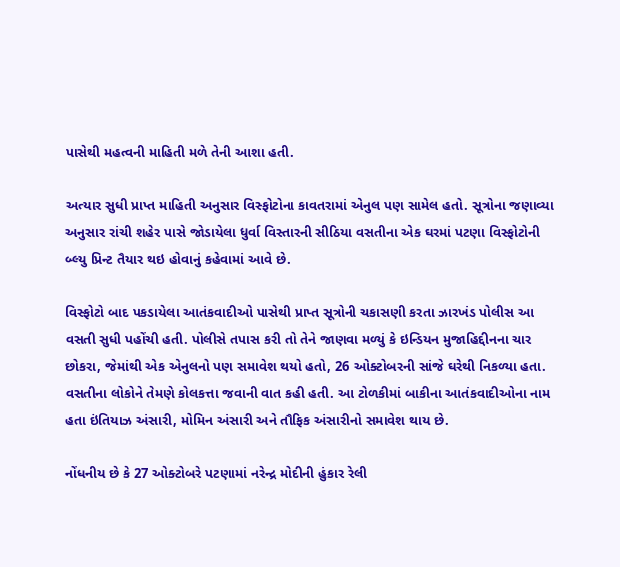પાસેથી મહત્વની માહિતી મળે તેની આશા હતી.

અત્યાર સુધી પ્રાપ્ત માહિતી અનુસાર વિસ્ફોટોના કાવતરામાં એનુલ પણ સામેલ હતો. સૂત્રોના જણાવ્યા અનુસાર રાંચી શહેર પાસે જોડાયેલા ધુર્વા વિસ્તારની સીઠિયા વસતીના એક ઘરમાં પટણા વિસ્ફોટોની બ્લ્યુ પ્રિન્ટ તૈયાર થઇ હોવાનું કહેવામાં આવે છે.

વિસ્ફોટો બાદ પકડાયેલા આતંકવાદીઓ પાસેથી પ્રાપ્ત સૂત્રોની ચકાસણી કરતા ઝારખંડ પોલીસ આ વસતી સુધી પહોંચી હતી. પોલીસે તપાસ કરી તો તેને જાણવા મળ્યું કે ઇન્ડિયન મુજાહિદ્દીનના ચાર છોકરા, જેમાંથી એક એનુલનો પણ સમાવેશ થયો હતો, 26 ઓક્ટોબરની સાંજે ઘરેથી નિકળ્યા હતા. વસતીના લોકોને તેમણે કોલકત્તા જવાની વાત કહી હતી. આ ટોળકીમાં બાકીના આતંકવાદીઓના નામ હતા ઇંતિયાઝ અંસારી, મોમિન અંસારી અને તૌફિક અંસારીનો સમાવેશ થાય છે.

નોંધનીય છે કે 27 ઓક્ટોબરે પટણામાં નરેન્દ્ર મોદીની હુંકાર રેલી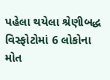પહેલા થયેલા શ્રેણીબદ્ધ વિસ્ફોટોમાં 6 લોકોના મોત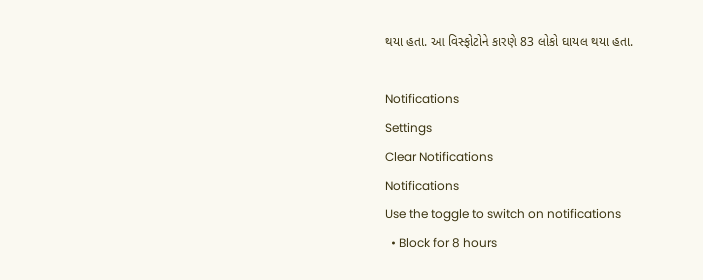થયા હતા. આ વિસ્ફોટોને કારણે 83 લોકો ઘાયલ થયા હતા.

Notifications
Settings
Clear Notifications
Notifications
Use the toggle to switch on notifications
  • Block for 8 hours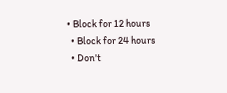• Block for 12 hours
  • Block for 24 hours
  • Don't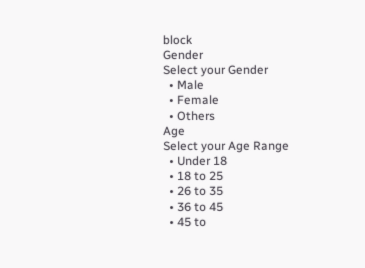block
Gender
Select your Gender
  • Male
  • Female
  • Others
Age
Select your Age Range
  • Under 18
  • 18 to 25
  • 26 to 35
  • 36 to 45
  • 45 to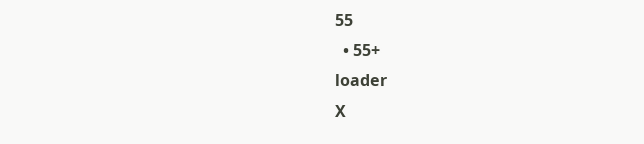55
  • 55+
loader
X